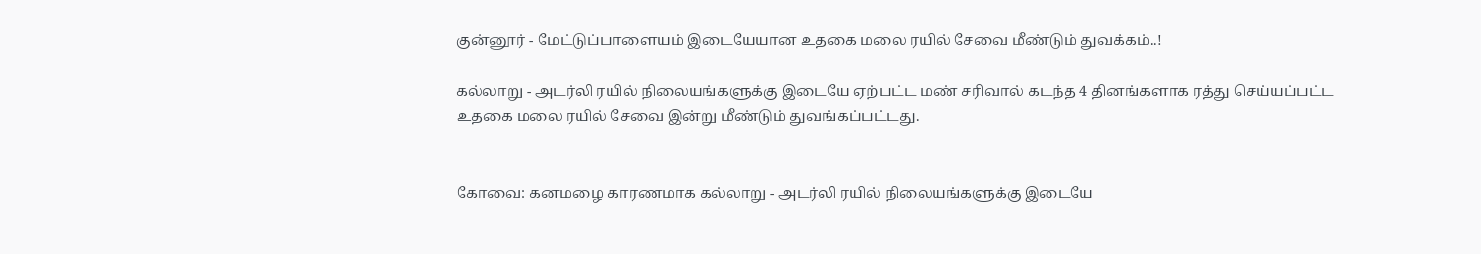குன்னூர் - மேட்டுப்பாளையம் இடையேயான உதகை மலை ரயில் சேவை மீண்டும் துவக்கம்..!

கல்லாறு - அடர்லி ரயில் நிலையங்களுக்கு இடையே ஏற்பட்ட மண் சரிவால் கடந்த 4 தினங்களாக ரத்து செய்யப்பட்ட உதகை மலை ரயில் சேவை இன்று மீண்டும் துவங்கப்பட்டது.


கோவை: கனமழை காரணமாக கல்லாறு - அடர்லி ரயில் நிலையங்களுக்கு இடையே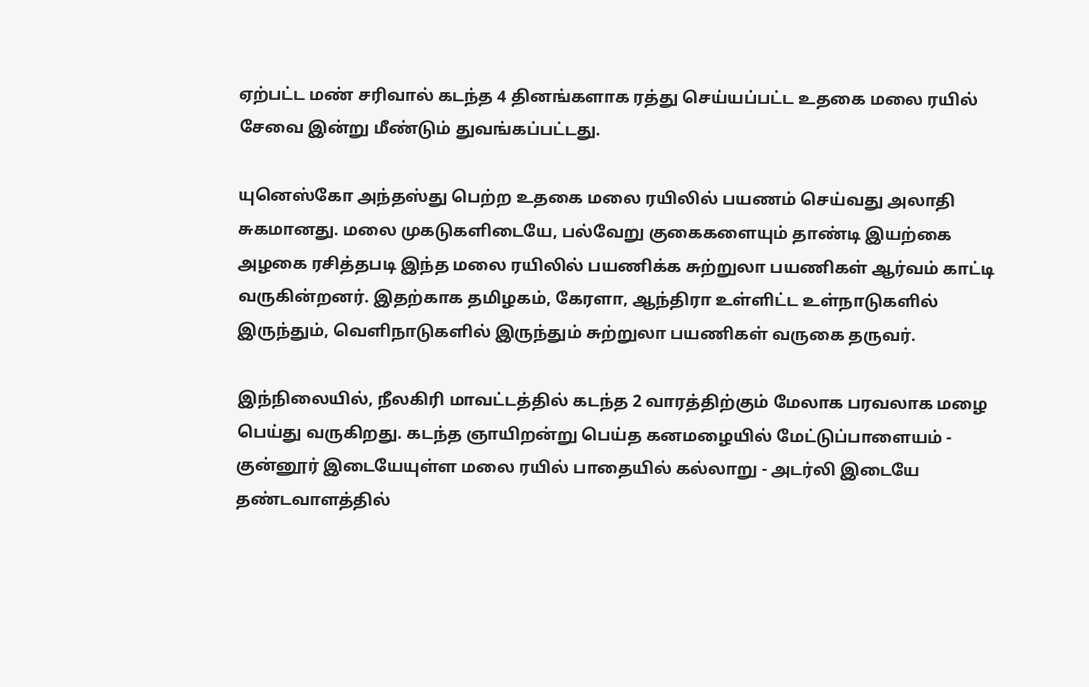ஏற்பட்ட மண் சரிவால் கடந்த 4 தினங்களாக ரத்து செய்யப்பட்ட உதகை மலை ரயில் சேவை இன்று மீண்டும் துவங்கப்பட்டது.

யுனெஸ்கோ அந்தஸ்து பெற்ற உதகை மலை ரயிலில் பயணம் செய்வது அலாதி சுகமானது. மலை முகடுகளிடையே, பல்வேறு குகைகளையும் தாண்டி இயற்கை அழகை ரசித்தபடி இந்த மலை ரயிலில் பயணிக்க சுற்றுலா பயணிகள் ஆர்வம் காட்டி வருகின்றனர். இதற்காக தமிழகம், கேரளா, ஆந்திரா உள்ளிட்ட உள்நாடுகளில் இருந்தும், வெளிநாடுகளில் இருந்தும் சுற்றுலா பயணிகள் வருகை தருவர்.

இந்நிலையில், நீலகிரி மாவட்டத்தில் கடந்த 2 வாரத்திற்கும் மேலாக பரவலாக மழை பெய்து வருகிறது. கடந்த ஞாயிறன்று பெய்த கனமழையில் மேட்டுப்பாளையம் - குன்னூர் இடையேயுள்ள மலை ரயில் பாதையில் கல்லாறு - அடர்லி இடையே தண்டவாளத்தில்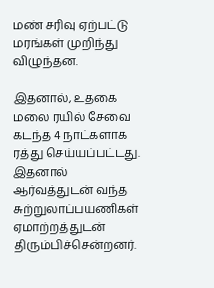மண் சரிவு ஏற்பட்டு மரங்கள் முறிந்து விழுந்தன.

இதனால், உதகை மலை ரயில் சேவை கடந்த 4 நாட்களாக ரத்து செய்யப்பட்டது. இதனால் ஆர்வத்துடன் வந்த சுற்றுலாப்பயணிகள் ஏமாற்றத்துடன் திரும்பிச்சென்றனர்.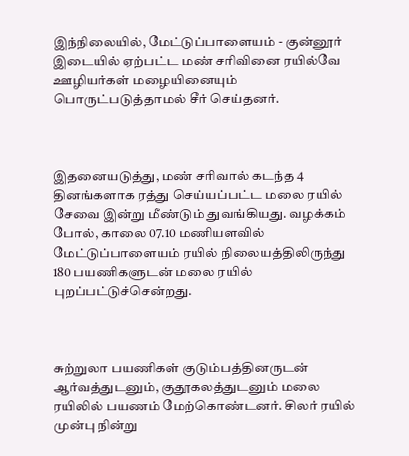இந்நிலையில், மேட்டுப்பாளையம் - குன்னூர் இடையில் ஏற்பட்ட மண் சரிவினை ரயில்வே ஊழியர்கள் மழையினையும் பொருட்படுத்தாமல் சீர் செய்தனர்.



இதனையடுத்து, மண் சரிவால் கடந்த 4 தினங்களாக ரத்து செய்யப்பட்ட மலை ரயில் சேவை இன்று மீண்டும் துவங்கியது. வழக்கம் போல், காலை 07.10 மணியளவில் மேட்டுப்பாளையம் ரயில் நிலையத்திலிருந்து 180 பயணிகளுடன் மலை ரயில் புறப்பட்டுச்சென்றது.



சுற்றுலா பயணிகள் குடும்பத்தினருடன் ஆர்வத்துடனும், குதூகலத்துடனும் மலை ரயிலில் பயணம் மேற்கொண்டனர். சிலர் ரயில் முன்பு நின்று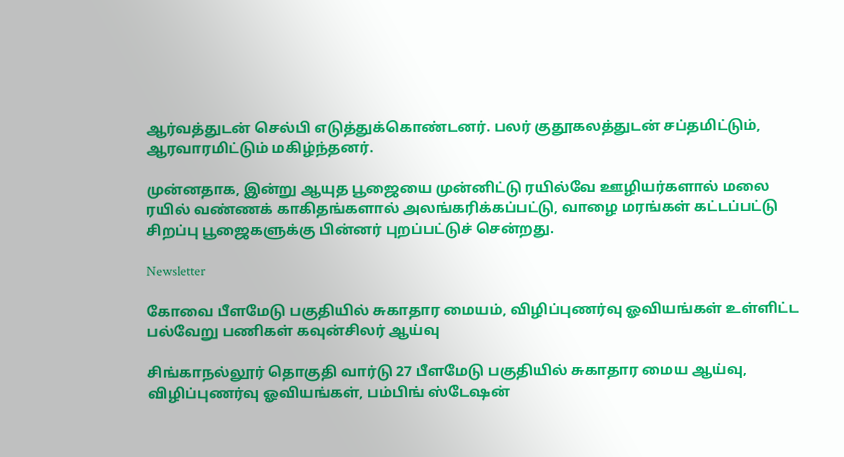ஆர்வத்துடன் செல்பி எடுத்துக்கொண்டனர். பலர் குதூகலத்துடன் சப்தமிட்டும், ஆரவாரமிட்டும் மகிழ்ந்தனர்.

முன்னதாக, இன்று ஆயுத பூஜையை முன்னிட்டு ரயில்வே ஊழியர்களால் மலை ரயில் வண்ணக் காகிதங்களால் அலங்கரிக்கப்பட்டு, வாழை மரங்கள் கட்டப்பட்டு சிறப்பு பூஜைகளுக்கு பின்னர் புறப்பட்டுச் சென்றது.

Newsletter

கோவை பீளமேடு பகுதியில் சுகாதார மையம், விழிப்புணர்வு ஓவியங்கள் உள்ளிட்ட பல்வேறு பணிகள் கவுன்சிலர் ஆய்வு

சிங்காநல்லூர் தொகுதி வார்டு 27 பீளமேடு பகுதியில் சுகாதார மைய ஆய்வு, விழிப்புணர்வு ஓவியங்கள், பம்பிங் ஸ்டேஷன்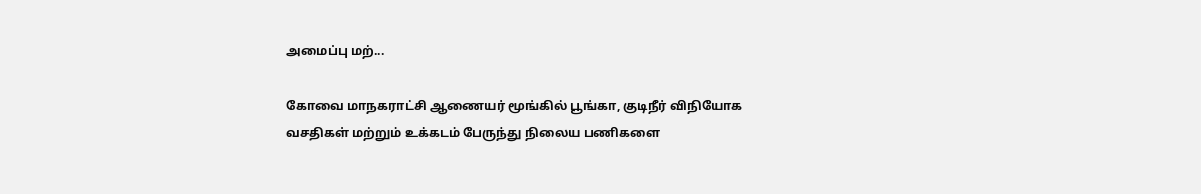அமைப்பு மற்...

கோவை மாநகராட்சி ஆணையர் மூங்கில் பூங்கா, குடிநீர் விநியோக வசதிகள் மற்றும் உக்கடம் பேருந்து நிலைய பணிகளை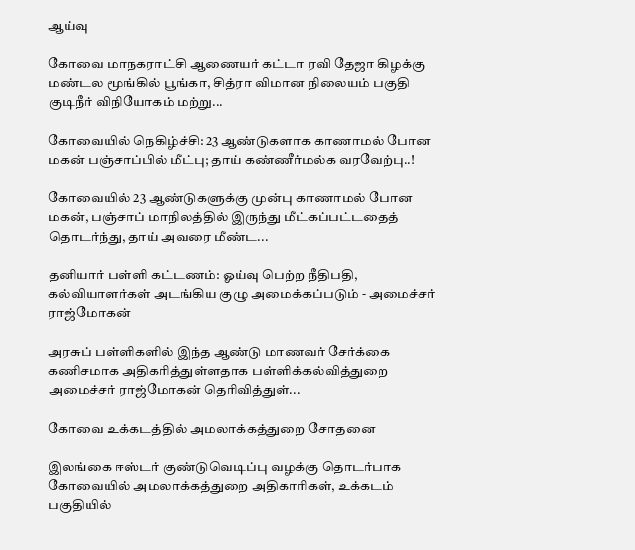ஆய்வு

கோவை மாநகராட்சி ஆணையர் கட்டா ரவி தேஜா கிழக்கு மண்டல மூங்கில் பூங்கா, சித்ரா விமான நிலையம் பகுதி குடிநீர் விநியோகம் மற்று...

கோவையில் நெகிழ்ச்சி: 23 ஆண்டுகளாக காணாமல் போன மகன் பஞ்சாப்பில் மீட்பு; தாய் கண்ணீர்மல்க வரவேற்பு..!

கோவையில் 23 ஆண்டுகளுக்கு முன்பு காணாமல் போன மகன், பஞ்சாப் மாநிலத்தில் இருந்து மீட்கப்பட்டதைத் தொடர்ந்து, தாய் அவரை மீண்ட...

தனியார் பள்ளி கட்டணம்: ஓய்வு பெற்ற நீதிபதி, கல்வியாளர்கள் அடங்கிய குழு அமைக்கப்படும் - அமைச்சர் ராஜ்மோகன்

அரசுப் பள்ளிகளில் இந்த ஆண்டு மாணவர் சேர்க்கை கணிசமாக அதிகரித்துள்ளதாக பள்ளிக்கல்வித்துறை அமைச்சர் ராஜ்மோகன் தெரிவித்துள்...

கோவை உக்கடத்தில் அமலாக்கத்துறை சோதனை

இலங்கை ஈஸ்டர் குண்டுவெடிப்பு வழக்கு தொடர்பாக கோவையில் அமலாக்கத்துறை அதிகாரிகள், உக்கடம் பகுதியில்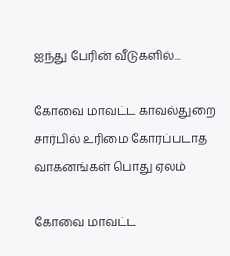ஐந்து பேரின் வீடுகளில்...

கோவை மாவட்ட காவல்துறை சார்பில் உரிமை கோரப்படாத வாகனங்கள் பொது ஏலம்

கோவை மாவட்ட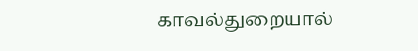காவல்துறையால்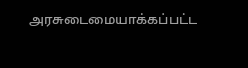அரசுடைமையாக்கப்பட்ட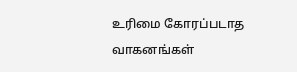உரிமை கோரப்படாத வாகனங்கள்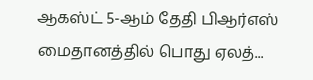ஆகஸ்ட் 5-ஆம் தேதி பிஆர்எஸ் மைதானத்தில் பொது ஏலத்...